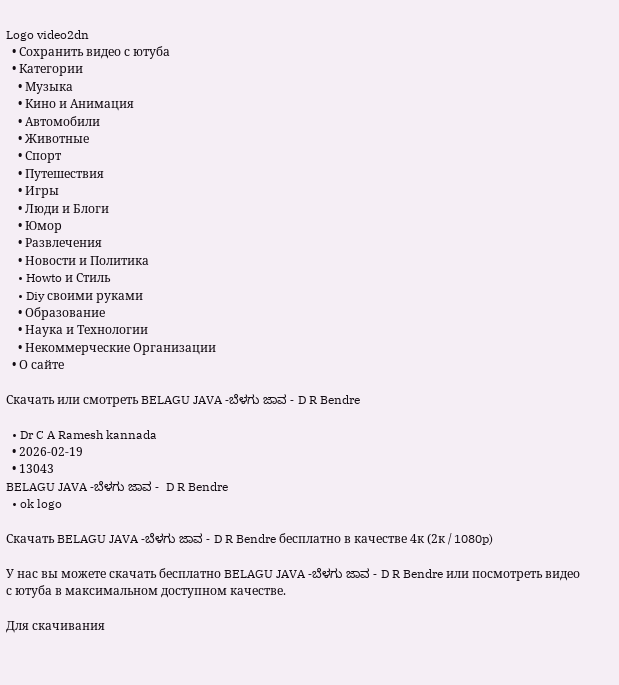Logo video2dn
  • Сохранить видео с ютуба
  • Категории
    • Музыка
    • Кино и Анимация
    • Автомобили
    • Животные
    • Спорт
    • Путешествия
    • Игры
    • Люди и Блоги
    • Юмор
    • Развлечения
    • Новости и Политика
    • Howto и Стиль
    • Diy своими руками
    • Образование
    • Наука и Технологии
    • Некоммерческие Организации
  • О сайте

Скачать или смотреть BELAGU JAVA -ಬೆಳಗು ಜಾವ - D R Bendre

  • Dr C A Ramesh kannada
  • 2026-02-19
  • 13043
BELAGU JAVA -ಬೆಳಗು ಜಾವ -  D R Bendre
  • ok logo

Скачать BELAGU JAVA -ಬೆಳಗು ಜಾವ - D R Bendre бесплатно в качестве 4к (2к / 1080p)

У нас вы можете скачать бесплатно BELAGU JAVA -ಬೆಳಗು ಜಾವ - D R Bendre или посмотреть видео с ютуба в максимальном доступном качестве.

Для скачивания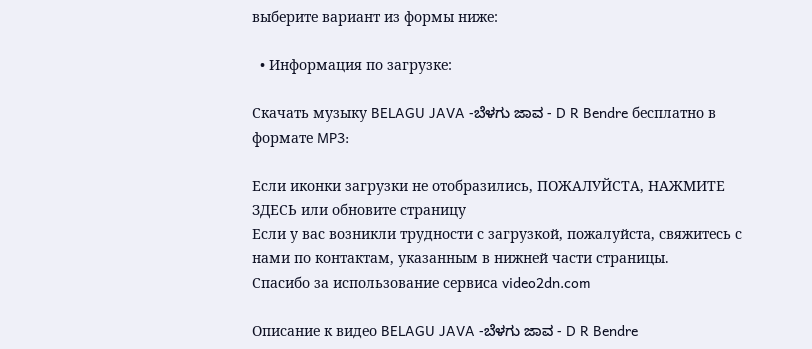выберите вариант из формы ниже:

  • Информация по загрузке:

Cкачать музыку BELAGU JAVA -ಬೆಳಗು ಜಾವ - D R Bendre бесплатно в формате MP3:

Если иконки загрузки не отобразились, ПОЖАЛУЙСТА, НАЖМИТЕ ЗДЕСЬ или обновите страницу
Если у вас возникли трудности с загрузкой, пожалуйста, свяжитесь с нами по контактам, указанным в нижней части страницы.
Спасибо за использование сервиса video2dn.com

Описание к видео BELAGU JAVA -ಬೆಳಗು ಜಾವ - D R Bendre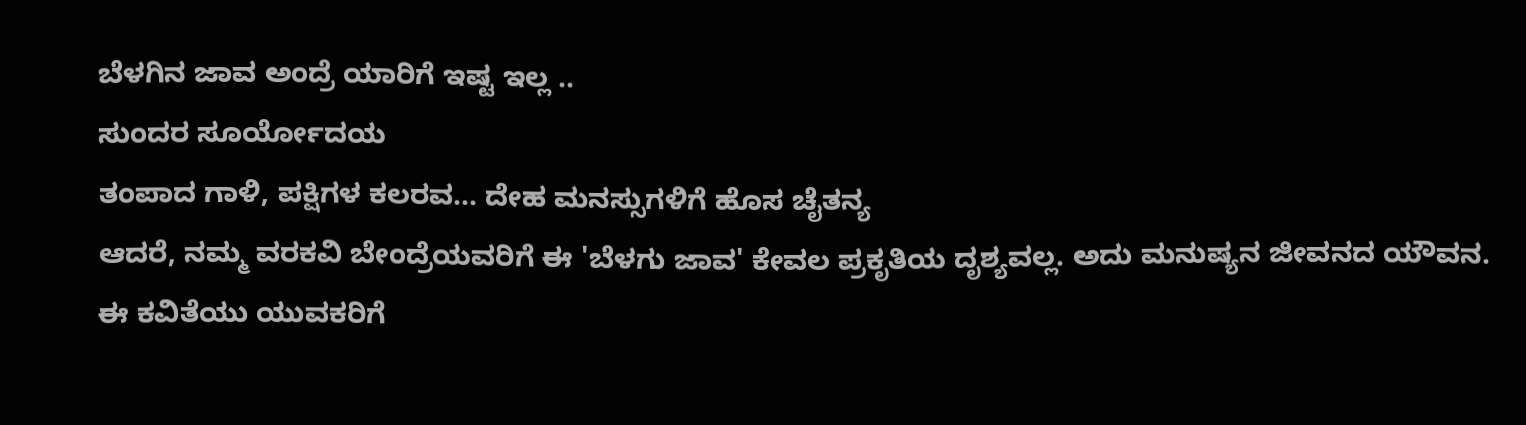ಬೆಳಗಿನ ಜಾವ ಅಂದ್ರೆ ಯಾರಿಗೆ ಇಷ್ಟ ಇಲ್ಲ ..
ಸುಂದರ ಸೂರ್ಯೋದಯ
ತಂಪಾದ ಗಾಳಿ, ಪಕ್ಷಿಗಳ ಕಲರವ... ದೇಹ ಮನಸ್ಸುಗಳಿಗೆ ಹೊಸ ಚೈತನ್ಯ
ಆದರೆ, ನಮ್ಮ ವರಕವಿ ಬೇಂದ್ರೆಯವರಿಗೆ ಈ 'ಬೆಳಗು ಜಾವ' ಕೇವಲ ಪ್ರಕೃತಿಯ ದೃಶ್ಯವಲ್ಲ. ಅದು ಮನುಷ್ಯನ ಜೀವನದ ಯೌವನ.
ಈ ಕವಿತೆಯು ಯುವಕರಿಗೆ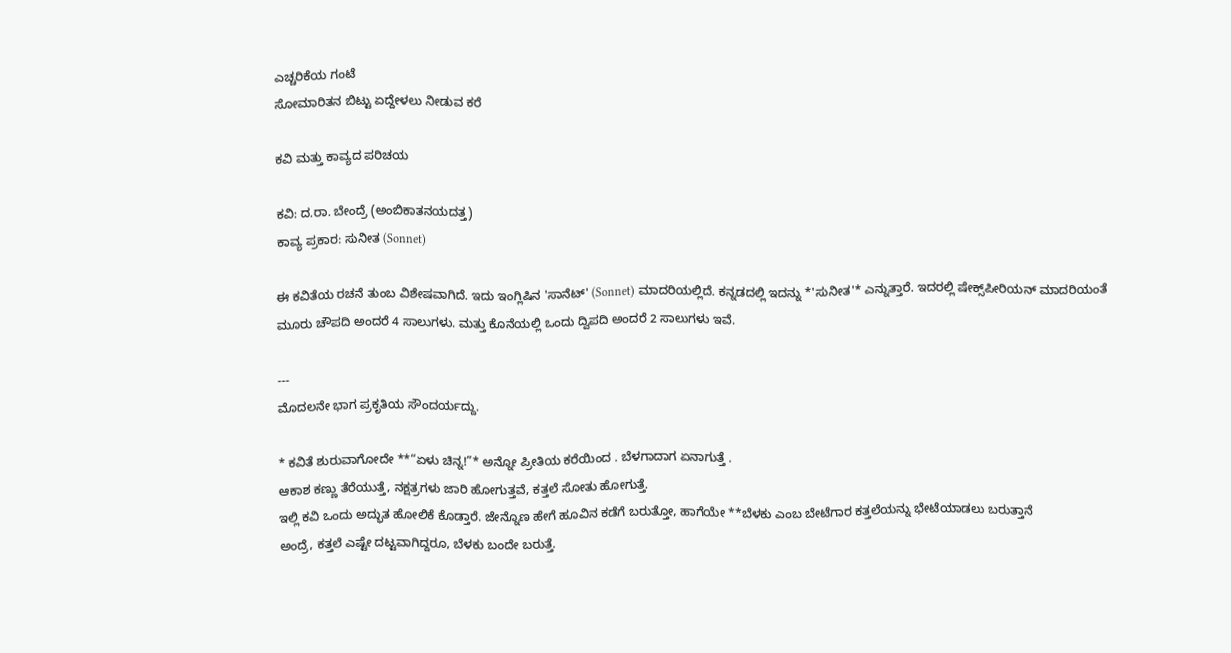ಎಚ್ಚರಿಕೆಯ ಗಂಟೆ
ಸೋಮಾರಿತನ ಬಿಟ್ಟು ಏದ್ದೇಳಲು ನೀಡುವ ಕರೆ

ಕವಿ ಮತ್ತು ಕಾವ್ಯದ ಪರಿಚಯ

ಕವಿ: ದ.ರಾ. ಬೇಂದ್ರೆ (ಅಂಬಿಕಾತನಯದತ್ತ)
ಕಾವ್ಯ ಪ್ರಕಾರ: ಸುನೀತ (Sonnet)

ಈ ಕವಿತೆಯ ರಚನೆ ತುಂಬ ವಿಶೇಷವಾಗಿದೆ. ಇದು ಇಂಗ್ಲಿಷಿನ 'ಸಾನೆಟ್' (Sonnet) ಮಾದರಿಯಲ್ಲಿದೆ. ಕನ್ನಡದಲ್ಲಿ ಇದನ್ನು *'ಸುನೀತ'* ಎನ್ನುತ್ತಾರೆ. ಇದರಲ್ಲಿ ಷೇಕ್ಸ್‌ಪೀರಿಯನ್ ಮಾದರಿಯಂತೆ ಮೂರು ಚೌಪದಿ ಅಂದರೆ 4 ಸಾಲುಗಳು. ಮತ್ತು ಕೊನೆಯಲ್ಲಿ ಒಂದು ದ್ವಿಪದಿ ಅಂದರೆ 2 ಸಾಲುಗಳು ಇವೆ.

---
ಮೊದಲನೇ ಭಾಗ ಪ್ರಕೃತಿಯ ಸೌಂದರ್ಯದ್ದು.

* ಕವಿತೆ ಶುರುವಾಗೋದೇ **“ಏಳು ಚಿನ್ನ!”* ಅನ್ನೋ ಪ್ರೀತಿಯ ಕರೆಯಿಂದ . ಬೆಳಗಾದಾಗ ಏನಾಗುತ್ತೆ .
ಆಕಾಶ ಕಣ್ಣು ತೆರೆಯುತ್ತೆ, ನಕ್ಷತ್ರಗಳು ಜಾರಿ ಹೋಗುತ್ತವೆ, ಕತ್ತಲೆ ಸೋತು ಹೋಗುತ್ತೆ.
ಇಲ್ಲಿ ಕವಿ ಒಂದು ಅದ್ಭುತ ಹೋಲಿಕೆ ಕೊಡ್ತಾರೆ. ಜೇನ್ನೊಣ ಹೇಗೆ ಹೂವಿನ ಕಡೆಗೆ ಬರುತ್ತೋ, ಹಾಗೆಯೇ **ಬೆಳಕು ಎಂಬ ಬೇಟೆಗಾರ ಕತ್ತಲೆಯನ್ನು ಭೇಟೆಯಾಡಲು ಬರುತ್ತಾನೆ
ಅಂದ್ರೆ, ಕತ್ತಲೆ ಎಷ್ಟೇ ದಟ್ಟವಾಗಿದ್ದರೂ, ಬೆಳಕು ಬಂದೇ ಬರುತ್ತೆ.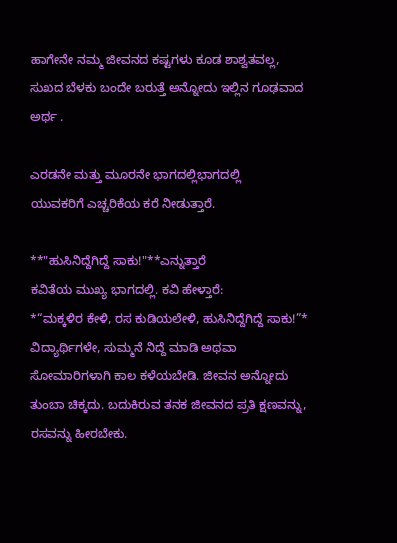ಹಾಗೇನೇ ನಮ್ಮ ಜೀವನದ ಕಷ್ಟಗಳು ಕೂಡ ಶಾಶ್ವತವಲ್ಲ, ಸುಖದ ಬೆಳಕು ಬಂದೇ ಬರುತ್ತೆ ಅನ್ನೋದು ಇಲ್ಲಿನ ಗೂಢವಾದ ಅರ್ಥ .

ಎರಡನೇ ಮತ್ತು ಮೂರನೇ ಭಾಗದಲ್ಲಿಭಾಗದಲ್ಲಿ
ಯುವಕರಿಗೆ ಎಚ್ಚರಿಕೆಯ ಕರೆ ನೀಡುತ್ತಾರೆ.

**"ಹುಸಿನಿದ್ದೆಗಿದ್ದೆ ಸಾಕು!"**ಎನ್ನುತ್ತಾರೆ
ಕವಿತೆಯ ಮುಖ್ಯ ಭಾಗದಲ್ಲಿ. ಕವಿ ಹೇಳ್ತಾರೆ:
*“ಮಕ್ಕಳಿರ ಕೇಳಿ, ರಸ ಕುಡಿಯಲೇಳಿ, ಹುಸಿನಿದ್ದೆಗಿದ್ದೆ ಸಾಕು!”*
ವಿದ್ಯಾರ್ಥಿಗಳೇ, ಸುಮ್ಮನೆ ನಿದ್ದೆ ಮಾಡಿ ಅಥವಾ ಸೋಮಾರಿಗಳಾಗಿ ಕಾಲ ಕಳೆಯಬೇಡಿ. ಜೀವನ ಅನ್ನೋದು ತುಂಬಾ ಚಿಕ್ಕದು. ಬದುಕಿರುವ ತನಕ ಜೀವನದ ಪ್ರತಿ ಕ್ಷಣವನ್ನು, ರಸವನ್ನು ಹೀರಬೇಕು.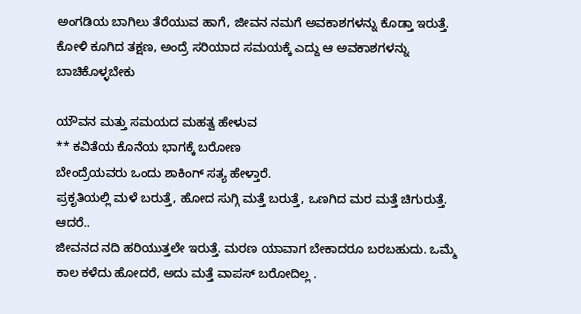ಅಂಗಡಿಯ ಬಾಗಿಲು ತೆರೆಯುವ ಹಾಗೆ, ಜೀವನ ನಮಗೆ ಅವಕಾಶಗಳನ್ನು ಕೊಡ್ತಾ ಇರುತ್ತೆ. ಕೋಳಿ ಕೂಗಿದ ತಕ್ಷಣ, ಅಂದ್ರೆ ಸರಿಯಾದ ಸಮಯಕ್ಕೆ ಎದ್ದು ಆ ಅವಕಾಶಗಳನ್ನು ಬಾಚಿಕೊಳ್ಳಬೇಕು

ಯೌವನ ಮತ್ತು ಸಮಯದ ಮಹತ್ವ ಹೇಳುವ
** ಕವಿತೆಯ ಕೊನೆಯ ಭಾಗಕ್ಕೆ ಬರೋಣ
ಬೇಂದ್ರೆಯವರು ಒಂದು ಶಾಕಿಂಗ್ ಸತ್ಯ ಹೇಳ್ತಾರೆ.
ಪ್ರಕೃತಿಯಲ್ಲಿ ಮಳೆ ಬರುತ್ತೆ, ಹೋದ ಸುಗ್ಗಿ ಮತ್ತೆ ಬರುತ್ತೆ, ಒಣಗಿದ ಮರ ಮತ್ತೆ ಚಿಗುರುತ್ತೆ. ಆದರೆ..
ಜೀವನದ ನದಿ ಹರಿಯುತ್ತಲೇ ಇರುತ್ತೆ. ಮರಣ ಯಾವಾಗ ಬೇಕಾದರೂ ಬರಬಹುದು. ಒಮ್ಮೆ ಕಾಲ ಕಳೆದು ಹೋದರೆ, ಅದು ಮತ್ತೆ ವಾಪಸ್ ಬರೋದಿಲ್ಲ .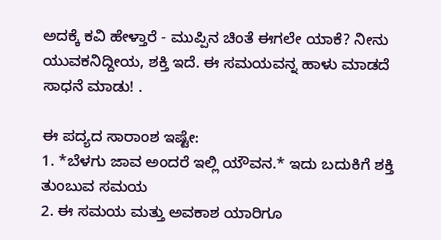ಅದಕ್ಕೆ ಕವಿ ಹೇಳ್ತಾರೆ - ಮುಪ್ಪಿನ ಚಿಂತೆ ಈಗಲೇ ಯಾಕೆ? ನೀನು ಯುವಕನಿದ್ದೀಯ, ಶಕ್ತಿ ಇದೆ. ಈ ಸಮಯವನ್ನ ಹಾಳು ಮಾಡದೆ ಸಾಧನೆ ಮಾಡು! .

ಈ ಪದ್ಯದ ಸಾರಾಂಶ ಇಷ್ಟೇ:
1. *ಬೆಳಗು ಜಾವ ಅಂದರೆ ಇಲ್ಲಿ ಯೌವನ.* ಇದು ಬದುಕಿಗೆ ಶಕ್ತಿ ತುಂಬುವ ಸಮಯ
2. ಈ ಸಮಯ ಮತ್ತು ಅವಕಾಶ ಯಾರಿಗೂ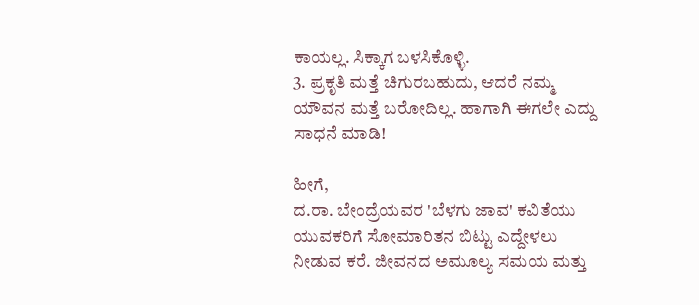ಕಾಯಲ್ಲ. ಸಿಕ್ಕಾಗ ಬಳಸಿಕೊಳ್ಳಿ.
3. ಪ್ರಕೃತಿ ಮತ್ತೆ ಚಿಗುರಬಹುದು, ಆದರೆ ನಮ್ಮ ಯೌವನ ಮತ್ತೆ ಬರೋದಿಲ್ಲ. ಹಾಗಾಗಿ ಈಗಲೇ ಎದ್ದು ಸಾಧನೆ ಮಾಡಿ!

ಹೀಗೆ,
ದ.ರಾ. ಬೇಂದ್ರೆಯವರ 'ಬೆಳಗು ಜಾವ' ಕವಿತೆಯು ಯುವಕರಿಗೆ ಸೋಮಾರಿತನ ಬಿಟ್ಟು ಎದ್ದೇಳಲು ನೀಡುವ ಕರೆ. ಜೀವನದ ಅಮೂಲ್ಯ ಸಮಯ ಮತ್ತು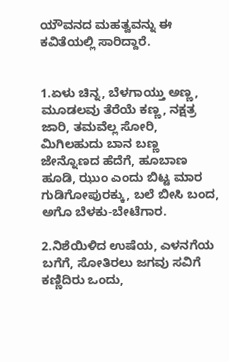ಯೌವನದ ಮಹತ್ವವನ್ನು ಈ ಕವಿತೆಯಲ್ಲಿ ಸಾರಿದ್ದಾರೆ.


1.ಏಳು ಚಿನ್ನ, ಬೆಳಗಾಯ್ತು ಅಣ್ಣ, ಮೂಡಲವು ತೆರೆಯೆ ಕಣ್ಣ, ನಕ್ಷತ್ರ ಜಾರಿ, ತಮವೆಲ್ಲ ಸೋರಿ, ಮಿಗಿಲಹುದು ಬಾನ ಬಣ್ಣ ಜೇನ್ನೊಣದ ಹೆದೆಗೆ, ಹೂಬಾಣ ಹೂಡಿ, ಝುಂ ಎಂದು ಬಿಟ್ಟ ಮಾರ ಗುಡಿಗೋಪುರಕ್ಕು, ಬಲೆ ಬೀಸಿ ಬಂದ, ಅಗೊ ಬೆಳಕು-ಬೇಟೆಗಾರ.

2.ನಿಶೆಯಿಳಿದ ಉಷೆಯ, ಎಳನಗೆಯ ಬಗೆಗೆ, ಸೋತಿರಲು ಜಗವು ಸವಿಗೆ ಕಣ್ಣಿದಿರು ಒಂದು,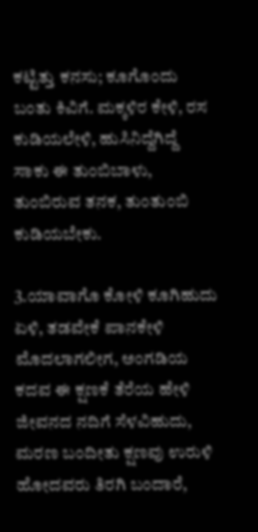ಕಟ್ಟಿತ್ತು ಕನಸು; ಕೂಗೊಂದು ಬಂತು ಕಿವಿಗೆ. ಮಕ್ಕಳಿರ ಕೇಳಿ, ರಸ ಕುಡಿಯಲೇಳಿ, ಹುಸಿನಿದ್ದೆಗಿದ್ದೆ ಸಾಕು ಈ ತುಂಬಿಬಾಳು, ತುಂಬಿರುವ ತನಕ, ತುಂತುಂಬಿ ಕುಡಿಯಬೇಕು.

3.ಯಾವಾಗೊ ಕೋಳಿ ಕೂಗಿಹುದು ಏಳಿ, ತಡವೇಕೆ ಪಾನಕೇಳಿ ಮೊದಲಾಗಲೀಗ, ಅಂಗಡಿಯ ಕದವ ಈ ಕ್ಷಣಕೆ ತೆರೆಯ ಹೇಳಿ ಜೀವನದ ನದಿಗೆ ಸೆಳವಿಹುದು, ಮರಣ ಬಂದೀತು ಕ್ಷಣವು ಉರುಳಿ ಹೋದವರು ತಿರಗಿ ಬಂದಾರೆ,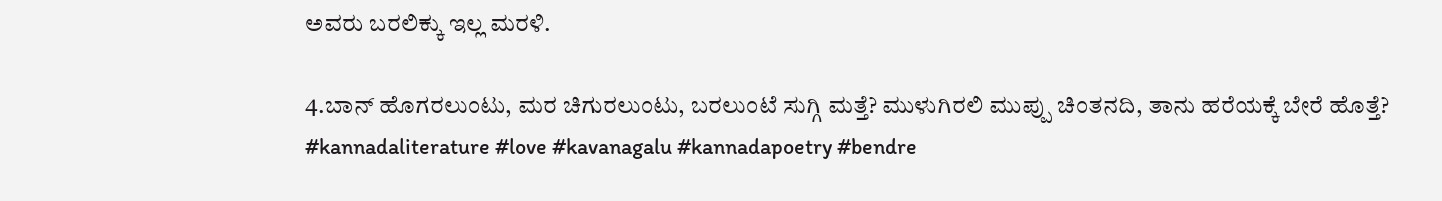ಅವರು ಬರಲಿಕ್ಕು ಇಲ್ಲ ಮರಳಿ.

4.ಬಾನ್ ಹೊಗರಲುಂಟು, ಮರ ಚಿಗುರಲುಂಟು, ಬರಲುಂಟೆ ಸುಗ್ಗಿ ಮತ್ತೆ? ಮುಳುಗಿರಲಿ ಮುಪ್ಪು ಚಿಂತನದಿ, ತಾನು ಹರೆಯಕ್ಕೆ ಬೇರೆ ಹೊತ್ತೆ?
#kannadaliterature #love #kavanagalu #kannadapoetry #bendre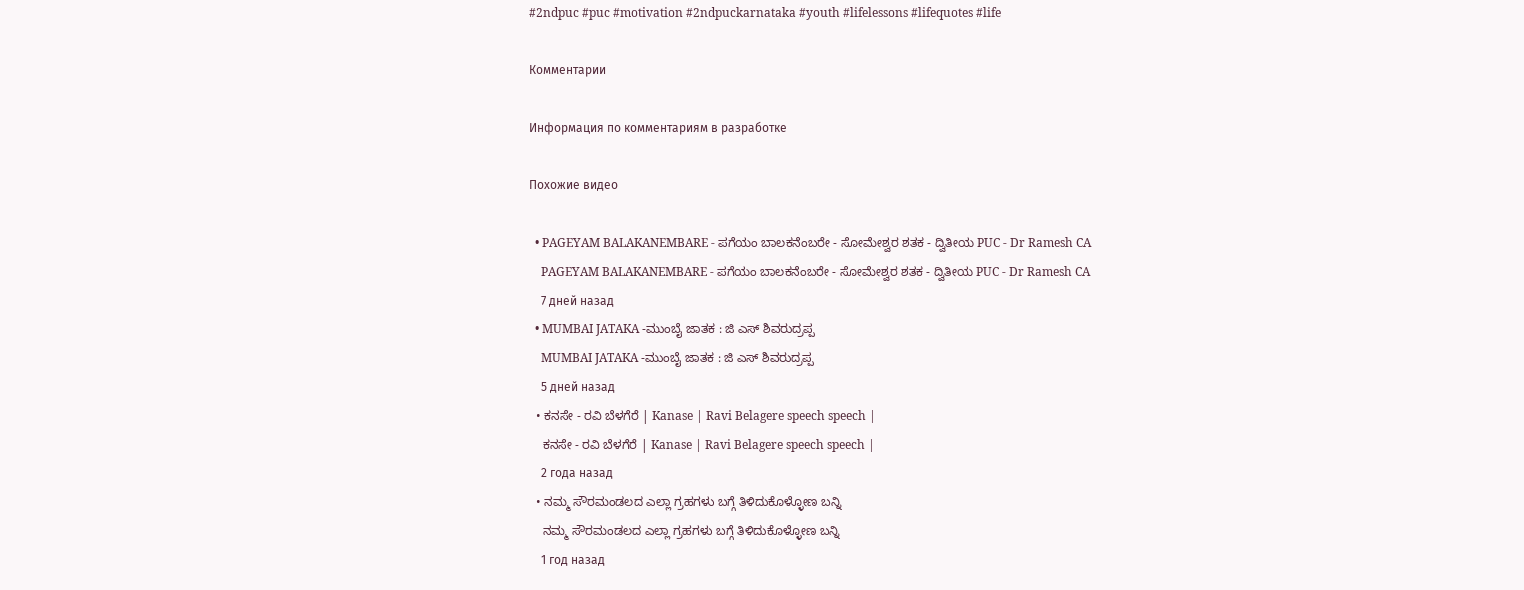#2ndpuc #puc #motivation #2ndpuckarnataka #youth #lifelessons #lifequotes #life

Комментарии

Информация по комментариям в разработке

Похожие видео

  • PAGEYAM BALAKANEMBARE - ಪಗೆಯಂ ಬಾಲಕನೆಂಬರೇ - ಸೋಮೇಶ್ವರ ಶತಕ - ದ್ವಿತೀಯ PUC - Dr Ramesh CA
    PAGEYAM BALAKANEMBARE - ಪಗೆಯಂ ಬಾಲಕನೆಂಬರೇ - ಸೋಮೇಶ್ವರ ಶತಕ - ದ್ವಿತೀಯ PUC - Dr Ramesh CA
    7 дней назад
  • MUMBAI JATAKA -ಮುಂಬೈ ಜಾತಕ : ಜಿ ಎಸ್ ಶಿವರುದ್ರಪ್ಪ
    MUMBAI JATAKA -ಮುಂಬೈ ಜಾತಕ : ಜಿ ಎಸ್ ಶಿವರುದ್ರಪ್ಪ
    5 дней назад
  • ಕನಸೇ - ರವಿ ಬೆಳಗೆರೆ | Kanase | Ravi Belagere speech speech |
    ಕನಸೇ - ರವಿ ಬೆಳಗೆರೆ | Kanase | Ravi Belagere speech speech |
    2 года назад
  • ನಮ್ಮ ಸೌರಮಂಡಲದ ಎಲ್ಲಾ ಗ್ರಹಗಳು ಬಗ್ಗೆ ತಿಳಿದುಕೊಳ್ಳೋಣ ಬನ್ನಿ
    ನಮ್ಮ ಸೌರಮಂಡಲದ ಎಲ್ಲಾ ಗ್ರಹಗಳು ಬಗ್ಗೆ ತಿಳಿದುಕೊಳ್ಳೋಣ ಬನ್ನಿ
    1 год назад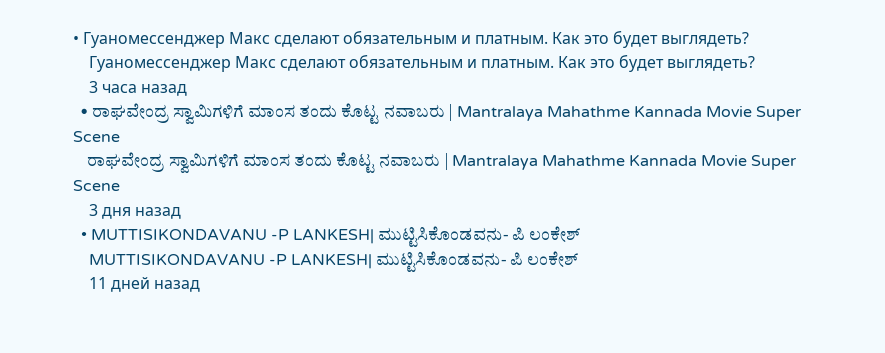• Гуаномессенджер Макс сделают обязательным и платным. Как это будет выглядеть?
    Гуаномессенджер Макс сделают обязательным и платным. Как это будет выглядеть?
    3 часа назад
  • ರಾಘವೇಂದ್ರ ಸ್ವಾಮಿಗಳಿಗೆ ಮಾಂಸ ತಂದು ಕೊಟ್ಟ ನವಾಬರು | Mantralaya Mahathme Kannada Movie Super Scene
    ರಾಘವೇಂದ್ರ ಸ್ವಾಮಿಗಳಿಗೆ ಮಾಂಸ ತಂದು ಕೊಟ್ಟ ನವಾಬರು | Mantralaya Mahathme Kannada Movie Super Scene
    3 дня назад
  • MUTTISIKONDAVANU -P LANKESH| ಮುಟ್ಟಿಸಿಕೊಂಡವನು- ಪಿ ಲಂಕೇಶ್
    MUTTISIKONDAVANU -P LANKESH| ಮುಟ್ಟಿಸಿಕೊಂಡವನು- ಪಿ ಲಂಕೇಶ್
    11 дней назад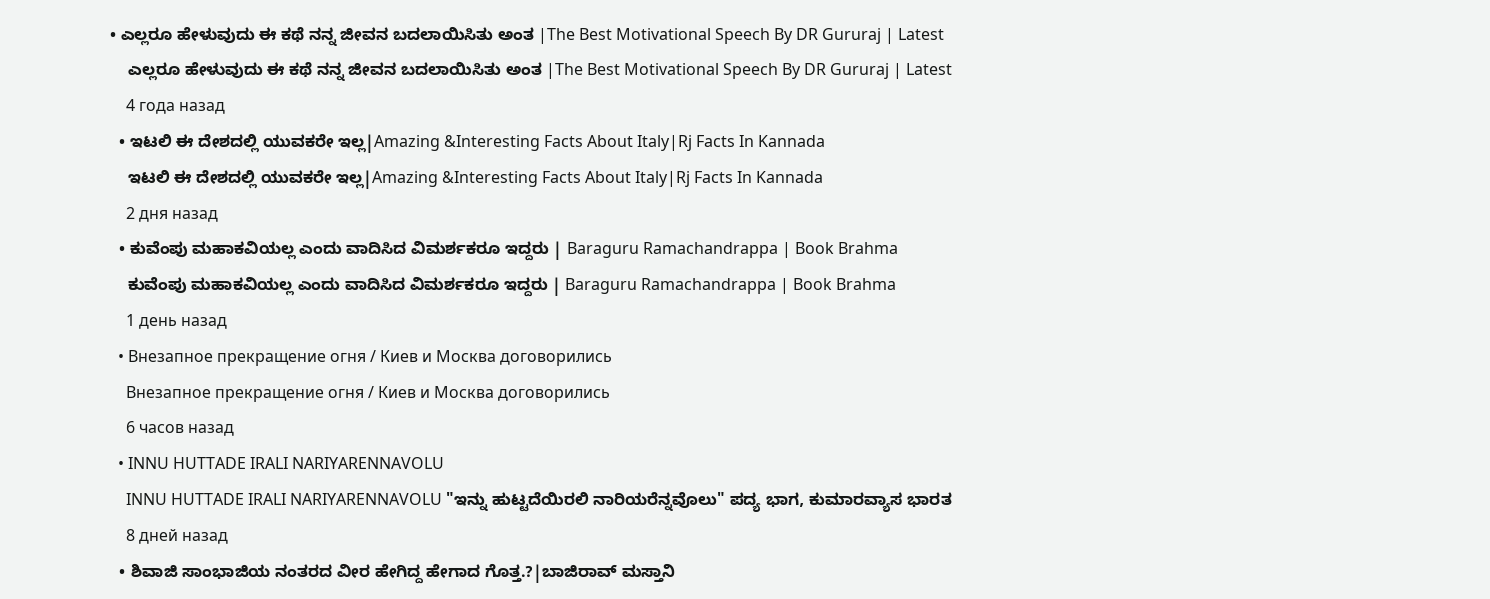• ಎಲ್ಲರೂ ಹೇಳುವುದು ಈ ಕಥೆ ನನ್ನ ಜೀವನ ಬದಲಾಯಿಸಿತು ಅಂತ |The Best Motivational Speech By DR Gururaj | Latest
    ಎಲ್ಲರೂ ಹೇಳುವುದು ಈ ಕಥೆ ನನ್ನ ಜೀವನ ಬದಲಾಯಿಸಿತು ಅಂತ |The Best Motivational Speech By DR Gururaj | Latest
    4 года назад
  • ಇಟಲಿ ಈ ದೇಶದಲ್ಲಿ ಯುವಕರೇ ಇಲ್ಲ|Amazing &Interesting Facts About Italy|Rj Facts In Kannada
    ಇಟಲಿ ಈ ದೇಶದಲ್ಲಿ ಯುವಕರೇ ಇಲ್ಲ|Amazing &Interesting Facts About Italy|Rj Facts In Kannada
    2 дня назад
  • ಕುವೆಂಪು ಮಹಾಕವಿಯಲ್ಲ ಎಂದು ವಾದಿಸಿದ ವಿಮರ್ಶಕರೂ ಇದ್ದರು | Baraguru Ramachandrappa | Book Brahma
    ಕುವೆಂಪು ಮಹಾಕವಿಯಲ್ಲ ಎಂದು ವಾದಿಸಿದ ವಿಮರ್ಶಕರೂ ಇದ್ದರು | Baraguru Ramachandrappa | Book Brahma
    1 день назад
  • Внезапное прекращение огня / Киев и Москва договорились
    Внезапное прекращение огня / Киев и Москва договорились
    6 часов назад
  • INNU HUTTADE IRALI NARIYARENNAVOLU
    INNU HUTTADE IRALI NARIYARENNAVOLU "ಇನ್ನು ಹುಟ್ಟದೆಯಿರಲಿ ನಾರಿಯರೆನ್ನವೊಲು" ಪದ್ಯ ಭಾಗ, ಕುಮಾರವ್ಯಾಸ ಭಾರತ
    8 дней назад
  • ಶಿವಾಜಿ ಸಾಂಭಾಜಿಯ ನಂತರದ ವೀರ ಹೇಗಿದ್ದ ಹೇಗಾದ ಗೊತ್ತ.?|ಬಾಜಿರಾವ್ ಮಸ್ತಾನಿ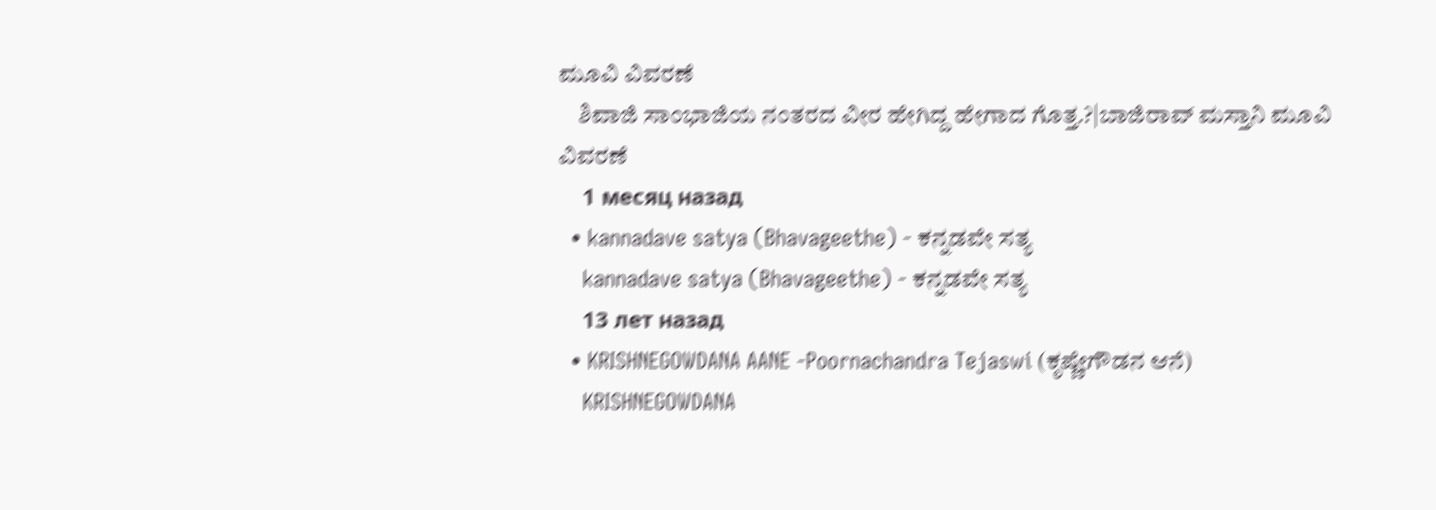ಮೂವಿ ವಿವರಣೆ
    ಶಿವಾಜಿ ಸಾಂಭಾಜಿಯ ನಂತರದ ವೀರ ಹೇಗಿದ್ದ ಹೇಗಾದ ಗೊತ್ತ.?|ಬಾಜಿರಾವ್ ಮಸ್ತಾನಿ ಮೂವಿ ವಿವರಣೆ
    1 месяц назад
  • kannadave satya (Bhavageethe) - ಕನ್ನಡವೇ ಸತ್ಯ
    kannadave satya (Bhavageethe) - ಕನ್ನಡವೇ ಸತ್ಯ
    13 лет назад
  • KRISHNEGOWDANA AANE -Poornachandra Tejaswi (ಕೃಷ್ಣೇಗೌಡನ ಆನೆ)
    KRISHNEGOWDANA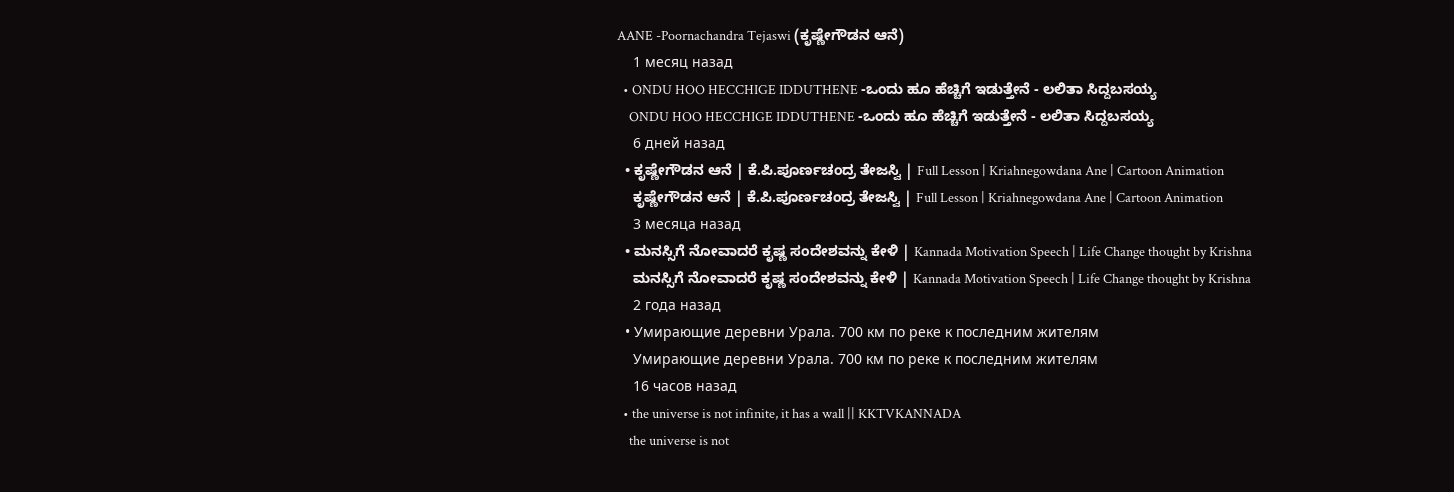AANE -Poornachandra Tejaswi (ಕೃಷ್ಣೇಗೌಡನ ಆನೆ)
    1 месяц назад
  • ONDU HOO HECCHIGE IDDUTHENE -ಒಂದು ಹೂ ಹೆಚ್ಚಿಗೆ ಇಡುತ್ತೇನೆ - ಲಲಿತಾ ಸಿದ್ದಬಸಯ್ಯ
    ONDU HOO HECCHIGE IDDUTHENE -ಒಂದು ಹೂ ಹೆಚ್ಚಿಗೆ ಇಡುತ್ತೇನೆ - ಲಲಿತಾ ಸಿದ್ದಬಸಯ್ಯ
    6 дней назад
  • ಕೃಷ್ಣೇಗೌಡನ ಆನೆ | ಕೆ.ಪಿ.ಪೂರ್ಣಚಂದ್ರ ತೇಜಸ್ವಿ | Full Lesson | Kriahnegowdana Ane | Cartoon Animation
    ಕೃಷ್ಣೇಗೌಡನ ಆನೆ | ಕೆ.ಪಿ.ಪೂರ್ಣಚಂದ್ರ ತೇಜಸ್ವಿ | Full Lesson | Kriahnegowdana Ane | Cartoon Animation
    3 месяца назад
  • ಮನಸ್ಸಿಗೆ ನೋವಾದರೆ ಕೃಷ್ಣ ಸಂದೇಶವನ್ನು ಕೇಳಿ | Kannada Motivation Speech | Life Change thought by Krishna
    ಮನಸ್ಸಿಗೆ ನೋವಾದರೆ ಕೃಷ್ಣ ಸಂದೇಶವನ್ನು ಕೇಳಿ | Kannada Motivation Speech | Life Change thought by Krishna
    2 года назад
  • Умирающие деревни Урала. 700 км по реке к последним жителям
    Умирающие деревни Урала. 700 км по реке к последним жителям
    16 часов назад
  • the universe is not infinite, it has a wall || KKTVKANNADA
    the universe is not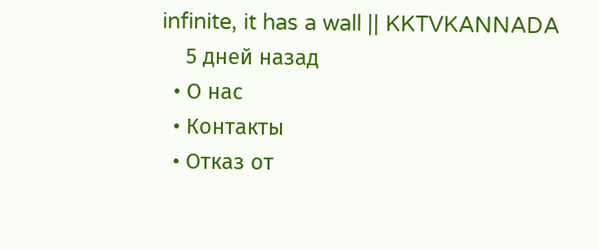infinite, it has a wall || KKTVKANNADA
    5 дней назад
  • О нас
  • Контакты
  • Отказ от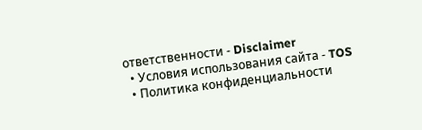ответственности - Disclaimer
  • Условия использования сайта - TOS
  • Политика конфиденциальности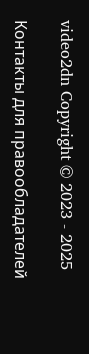video2dn Copyright © 2023 - 2025

Контакты для правообладателей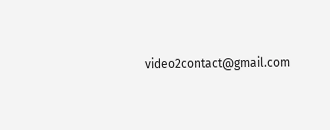video2contact@gmail.com